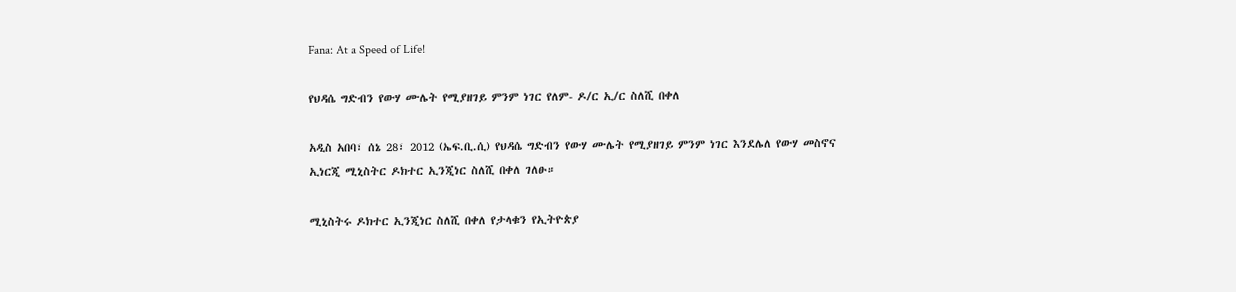Fana: At a Speed of Life!

የህዳሴ ግድብን የውሃ ሙሌት የሚያዘገይ ምንም ነገር የለም- ዶ/ር ኢ/ር ስለሺ በቀለ

አዲስ አበባ፣ ሰኔ 28፣ 2012 (ኤፍ.ቢ.ሲ) የህዳሴ ግድብን የውሃ ሙሌት የሚያዘገይ ምንም ነገር እንደሌለ የውሃ መስኖና ኢነርጂ ሚኒስትር ዶክተር ኢንጂነር ስለሺ በቀለ ገለፁ።

ሚኒስትሩ ዶክተር ኢንጂነር ስለሺ በቀለ የታላቁን የኢትዮጵያ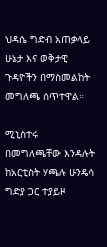ህዳሴ ግድብ አጠቃላይ ሁኔታ እና ወቅታዊ ጉዳዮችን በማስመልከት መግለጫ ሰጥተዋል።

ሚኒስተሩ በመግለጫቸው እንዳሉት ከአርቲስት ሃጫሉ ሁንዴሳ ግድያ ጋር ተያይዞ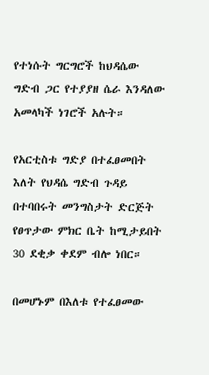የተነሱት ግርግሮች ከህዳሴው ግድብ ጋር የተያያዘ ሴራ እንዳለው አመላካች ነገሮች አሉት።

የአርቲስቱ ግድያ በተፈፀመበት እለት የህዳሴ ግድብ ጉዳይ በተባበሩት መንግስታት ድርጅት የፀጥታው ምክር ቤት ከሚታይበት 30 ደቂቃ ቀደም ብሎ ነበር።

በመሆኑም በእለቱ የተፈፀመው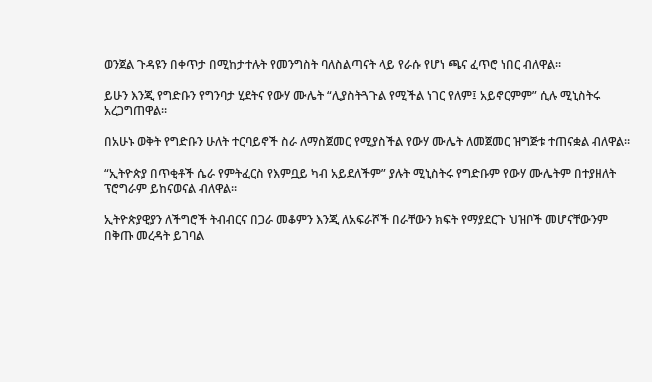ወንጀል ጉዳዩን በቀጥታ በሚከታተሉት የመንግስት ባለስልጣናት ላይ የራሱ የሆነ ጫና ፈጥሮ ነበር ብለዋል።

ይሁን እንጂ የግድቡን የግንባታ ሂደትና የውሃ ሙሌት “ሊያስትጓጉል የሚችል ነገር የለም፤ አይኖርምም” ሲሉ ሚኒስትሩ አረጋግጠዋል።

በአሁኑ ወቅት የግድቡን ሁለት ተርባይኖች ስራ ለማስጀመር የሚያስችል የውሃ ሙሌት ለመጀመር ዝግጅቱ ተጠናቋል ብለዋል።

“ኢትዮጵያ በጥቂቶች ሴራ የምትፈርስ የእምቧይ ካብ አይደለችም” ያሉት ሚኒስትሩ የግድቡም የውሃ ሙሌትም በተያዘለት ፕሮግራም ይከናወናል ብለዋል።

ኢትዮጵያዊያን ለችግሮች ትብብርና በጋራ መቆምን እንጂ ለአፍራሾች በራቸውን ክፍት የማያደርጉ ህዝቦች መሆናቸውንም በቅጡ መረዳት ይገባል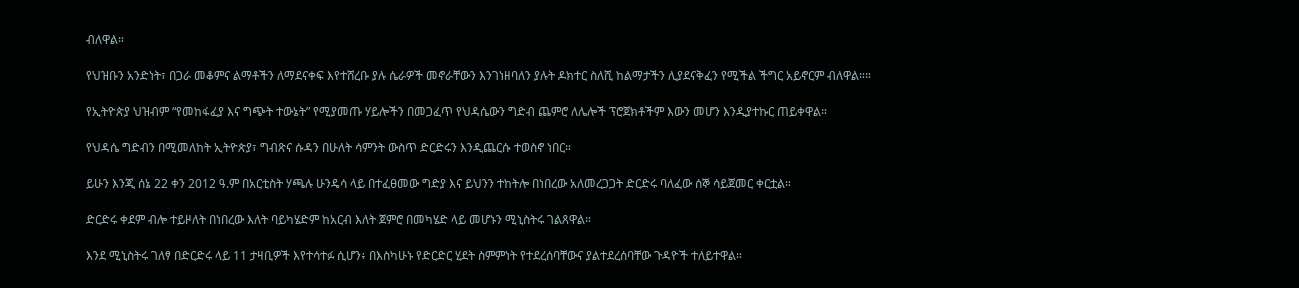ብለዋል።

የህዝቡን አንድነት፣ በጋራ መቆምና ልማቶችን ለማደናቀፍ እየተሸረቡ ያሉ ሴራዎች መኖራቸውን እንገነዘባለን ያሉት ዶክተር ስለሺ ከልማታችን ሊያደናቅፈን የሚችል ችግር አይኖርም ብለዋል።።

የኢትዮጵያ ህዝብም “የመከፋፈያ እና ግጭት ተውኔት” የሚያመጡ ሃይሎችን በመጋፈጥ የህዳሴውን ግድብ ጨምሮ ለሌሎች ፕሮጀክቶችም እውን መሆን እንዲያተኩር ጠይቀዋል።

የህዳሴ ግድብን በሚመለከት ኢትዮጵያ፣ ግብጽና ሱዳን በሁለት ሳምንት ውስጥ ድርድሩን እንዲጨርሱ ተወስኖ ነበር።

ይሁን እንጂ ሰኔ 22 ቀን 2012 ዓ.ም በአርቲስት ሃጫሉ ሁንዴሳ ላይ በተፈፀመው ግድያ እና ይህንን ተከትሎ በነበረው አለመረጋጋት ድርድሩ ባለፈው ሰኞ ሳይጀመር ቀርቷል።

ድርድሩ ቀደም ብሎ ተይዞለት በነበረው እለት ባይካሄድም ከአርብ እለት ጀምሮ በመካሄድ ላይ መሆኑን ሚኒስትሩ ገልጸዋል።

እንደ ሚኒስትሩ ገለፃ በድርድሩ ላይ 11 ታዛቢዎች እየተሳተፉ ሲሆን፥ በእስካሁኑ የድርድር ሂደት ስምምነት የተደረሰባቸውና ያልተደረሰባቸው ጉዳዮች ተለይተዋል።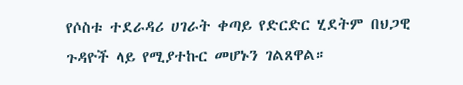የሶስቱ ተደራዳሪ ሀገራት ቀጣይ የድርድር ሂደትም በህጋዊ ጉዳዮች ላይ የሚያተኩር መሆኑን ገልጸዋል።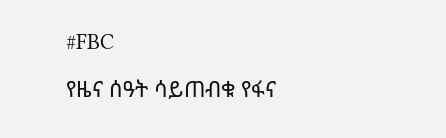#FBC

የዜና ሰዓት ሳይጠብቁ የፋና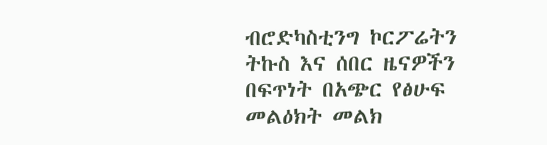ብሮድካስቲንግ ኮርፖሬትን ትኩስ እና ሰበር ዜናዎችን በፍጥነት በአጭር የፅሁፍ መልዕክት መልክ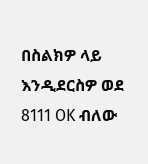በስልክዎ ላይ እንዲደርስዎ ወደ 8111 OK ብለው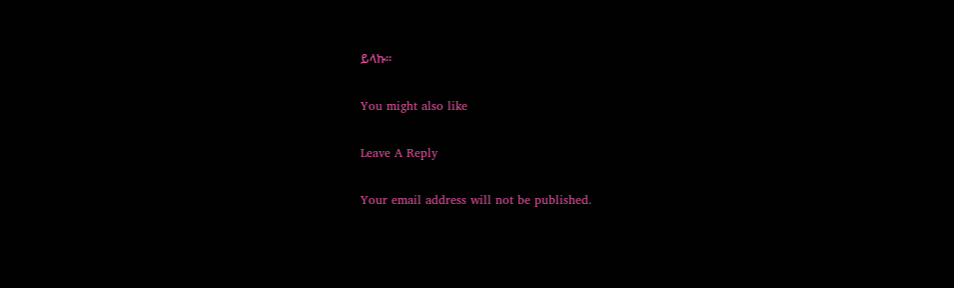ይላኩ።

You might also like

Leave A Reply

Your email address will not be published.